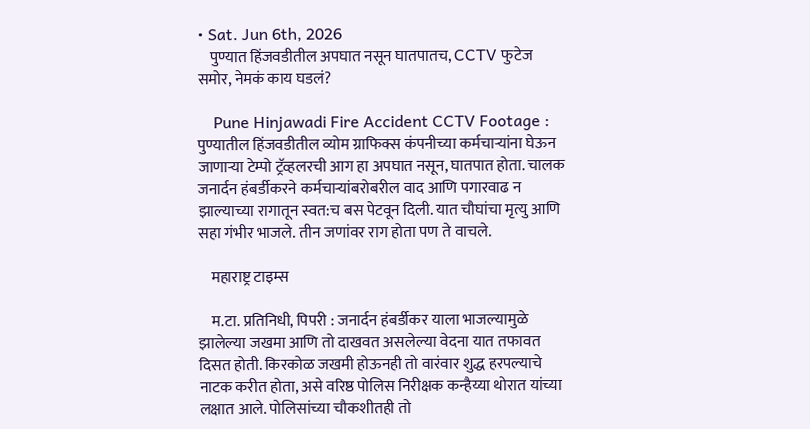• Sat. Jun 6th, 2026
    पुण्यात हिंजवडीतील अपघात नसून घातपातच, CCTV फुटेज समोर, नेमकं काय घडलं?

    Pune Hinjawadi Fire Accident CCTV Footage : पुण्यातील हिंजवडीतील व्योम ग्राफिक्स कंपनीच्या कर्मचाऱ्यांना घेऊन जाणाऱ्या टेम्पो ट्रॅव्हलरची आग हा अपघात नसून, घातपात होता. चालक जनार्दन हंबर्डीकरने कर्मचाऱ्यांबरोबरील वाद आणि पगारवाढ न झाल्याच्या रागातून स्वत:च बस पेटवून दिली. यात चौघांचा मृत्यु आणि सहा गंभीर भाजले. तीन जणांवर राग होता पण ते वाचले.

    महाराष्ट्र टाइम्स

    म.टा. प्रतिनिधी, पिपरी : जनार्दन हंबर्डीकर याला भाजल्यामुळे झालेल्या जखमा आणि तो दाखवत असलेल्या वेदना यात तफावत दिसत होती. किरकोळ जखमी होऊनही तो वारंवार शुद्ध हरपल्याचे नाटक करीत होता, असे वरिष्ठ पोलिस निरीक्षक कन्हैय्या थोरात यांच्या लक्षात आले. पोलिसांच्या चौकशीतही तो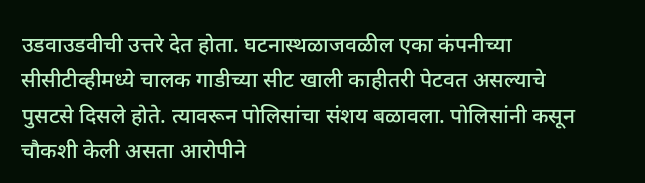उडवाउडवीची उत्तरे देत होता. घटनास्थळाजवळील एका कंपनीच्या सीसीटीव्हीमध्ये चालक गाडीच्या सीट खाली काहीतरी पेटवत असल्याचे पुसटसे दिसले होते. त्यावरून पोलिसांचा संशय बळावला. पोलिसांनी कसून चौकशी केली असता आरोपीने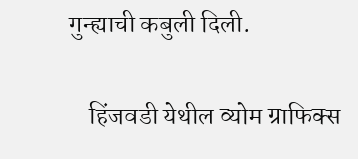गुन्ह्याची कबुली दिली.

    हिंजवडी येथील व्योम ग्राफिक्स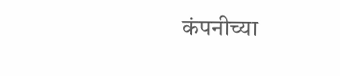कंपनीच्या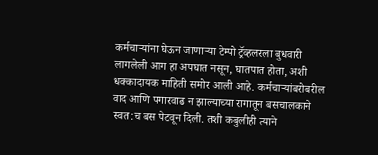कर्मचाऱ्यांना घेऊन जाणाऱ्या टेम्पो ट्रॅव्हलरला बुधवारी लागलेली आग हा अपघात नसून, घातपात होता, अशी धक्कादायक माहिती समोर आली आहे. कर्मचाऱ्यांबरोबरील वाद आणि पगारवाढ न झाल्याच्या रागातून बसचालकाने स्वत:च बस पेटवून दिली. तशी कबुलीही त्याने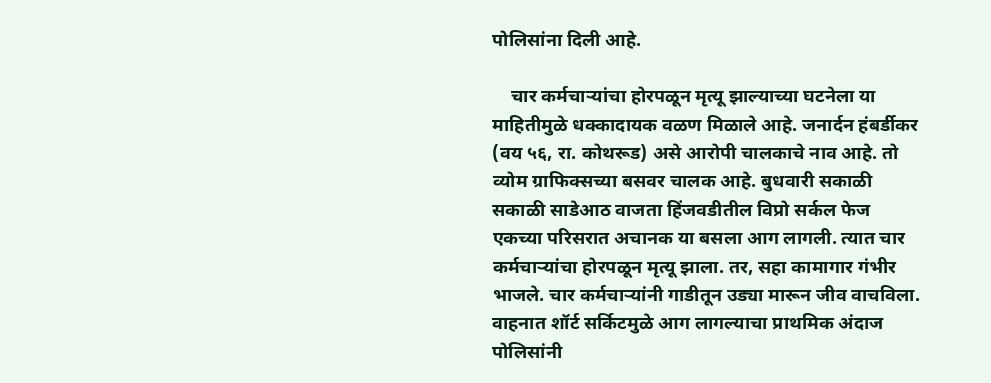पोलिसांना दिली आहे.

    चार कर्मचाऱ्यांचा होरपळून मृत्यू झाल्याच्या घटनेला या माहितीमुळे धक्कादायक वळण मिळाले आहे. जनार्दन हंबर्डीकर (वय ५६, रा. कोथरूड) असे आरोपी चालकाचे नाव आहे. तो व्योम ग्राफिक्सच्या बसवर चालक आहे. बुधवारी सकाळी सकाळी साडेआठ वाजता हिंजवडीतील विप्रो सर्कल फेज एकच्या परिसरात अचानक या बसला आग लागली. त्यात चार कर्मचाऱ्यांचा होरपळून मृत्यू झाला. तर, सहा कामागार गंभीर भाजले. चार कर्मचाऱ्यांनी गाडीतून उड्या मारून जीव वाचविला. वाहनात शॉर्ट सर्किटमुळे आग लागल्याचा प्राथमिक अंदाज पोलिसांनी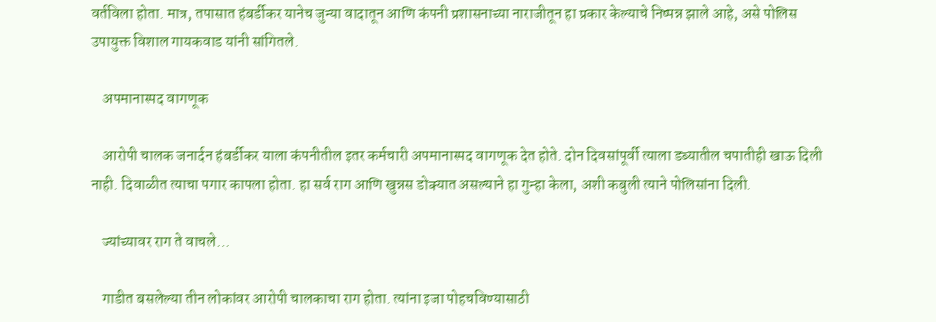वर्तविला होता. मात्र, तपासात हंबर्डीकर यानेच जुन्या वादातून आणि कंपनी प्रशासनाच्या नाराजीतून हा प्रकार केल्याचे निष्पन्न झाले आहे, असे पोलिस उपायुक्त विशाल गायकवाड यांनी सांगितले.

    अपमानास्पद वागणूक

    आरोपी चालक जनार्दन हंबर्डीकर याला कंपनीतील इतर कर्मचारी अपमानास्पद वागणूक देत होते. दोन दिवसांपूर्वी त्याला डब्यातील चपातीही खाऊ दिली नाही. दिवाळीत त्याचा पगार कापला होता. हा सर्व राग आणि खुन्नस डोक्यात असल्याने हा गुन्हा केला, अशी कबुली त्याने पोलिसांना दिली.

    ज्यांच्यावर राग ते वाचले…

    गाडीत बसलेल्या तीन लोकांवर आरोपी चालकाचा राग होता. त्यांना इजा पोहचविण्यासाठी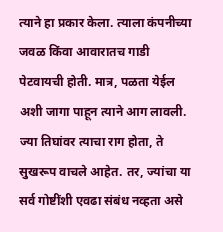त्याने हा प्रकार केला. त्याला कंपनीच्या जवळ किंवा आवारातच गाडी पेटवायची होती. मात्र, पळता येईल अशी जागा पाहून त्याने आग लावली. ज्या तिघांवर त्याचा राग होता, ते सुखरूप वाचले आहेत. तर, ज्यांचा या सर्व गोष्टींशी एवढा संबंध नव्हता असे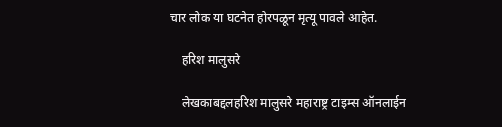चार लोक या घटनेत होरपळून मृत्यू पावले आहेत.

    हरिश मालुसरे

    लेखकाबद्दलहरिश मालुसरे महाराष्ट्र टाइम्स ऑनलाईन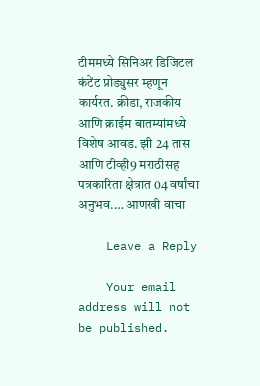टीममध्ये सिनिअर डिजिटल कंटेंट प्रोड्युसर म्हणून कार्यरत. क्रीडा, राजकीय आणि क्राईम बातम्यांमध्ये विशेष आवड. झी 24 तास आणि टीव्ही9 मराठीसह पत्रकारिता क्षेत्रात 04 वर्षांचा अनुभव.… आणखी वाचा

    Leave a Reply

    Your email address will not be published.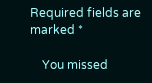Required fields are marked *

    You missed